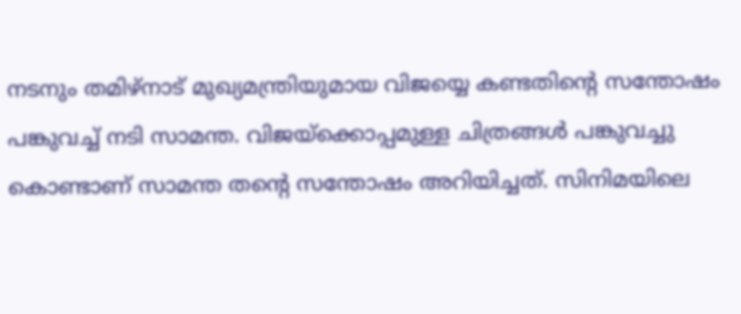നടനും തമിഴ്നാട് മുഖ്യമന്ത്രിയുമായ വിജയ്യെ കണ്ടതിന്റെ സന്തോഷം പങ്കുവച്ച് നടി സാമന്ത. വിജയ്ക്കൊപ്പമുള്ള ചിത്രങ്ങൾ പങ്കുവച്ചു കൊണ്ടാണ് സാമന്ത തന്റെ സന്തോഷം അറിയിച്ചത്. സിനിമയിലെ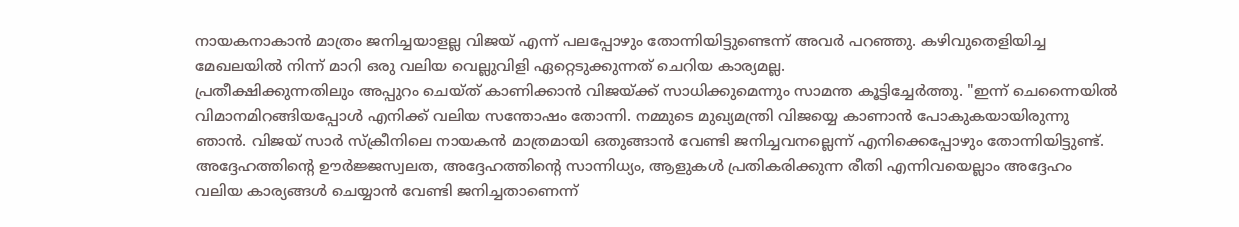നായകനാകാൻ മാത്രം ജനിച്ചയാളല്ല വിജയ് എന്ന് പലപ്പോഴും തോന്നിയിട്ടുണ്ടെന്ന് അവർ പറഞ്ഞു. കഴിവുതെളിയിച്ച മേഖലയിൽ നിന്ന് മാറി ഒരു വലിയ വെല്ലുവിളി ഏറ്റെടുക്കുന്നത് ചെറിയ കാര്യമല്ല.
പ്രതീക്ഷിക്കുന്നതിലും അപ്പുറം ചെയ്ത് കാണിക്കാൻ വിജയ്ക്ക് സാധിക്കുമെന്നും സാമന്ത കൂട്ടിച്ചേർത്തു. "ഇന്ന് ചെന്നൈയിൽ വിമാനമിറങ്ങിയപ്പോൾ എനിക്ക് വലിയ സന്തോഷം തോന്നി. നമ്മുടെ മുഖ്യമന്ത്രി വിജയ്യെ കാണാൻ പോകുകയായിരുന്നു ഞാൻ. വിജയ് സാർ സ്ക്രീനിലെ നായകൻ മാത്രമായി ഒതുങ്ങാൻ വേണ്ടി ജനിച്ചവനല്ലെന്ന് എനിക്കെപ്പോഴും തോന്നിയിട്ടുണ്ട്.
അദ്ദേഹത്തിന്റെ ഊർജ്ജസ്വലത, അദ്ദേഹത്തിന്റെ സാന്നിധ്യം, ആളുകൾ പ്രതികരിക്കുന്ന രീതി എന്നിവയെല്ലാം അദ്ദേഹം വലിയ കാര്യങ്ങൾ ചെയ്യാൻ വേണ്ടി ജനിച്ചതാണെന്ന്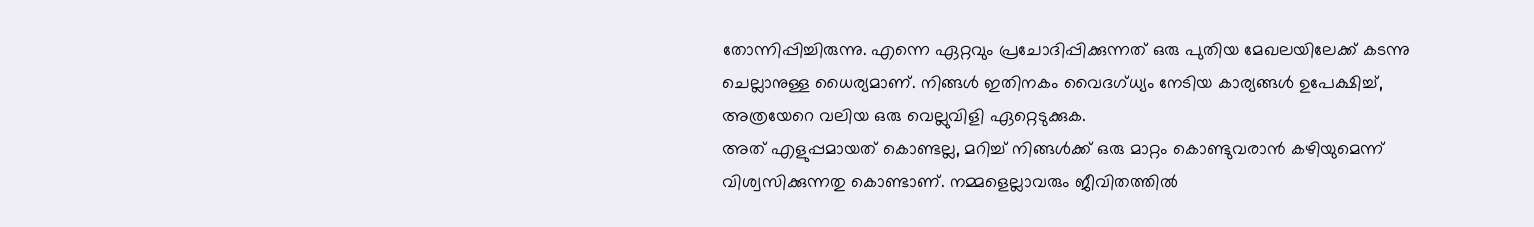തോന്നിപ്പിച്ചിരുന്നു. എന്നെ ഏറ്റവും പ്രചോദിപ്പിക്കുന്നത് ഒരു പുതിയ മേഖലയിലേക്ക് കടന്നു ചെല്ലാനുള്ള ധൈര്യമാണ്. നിങ്ങൾ ഇതിനകം വൈദഗ്ധ്യം നേടിയ കാര്യങ്ങൾ ഉപേക്ഷിച്ച്, അത്രയേറെ വലിയ ഒരു വെല്ലുവിളി ഏറ്റെടുക്കുക.
അത് എളുപ്പമായത് കൊണ്ടല്ല, മറിച്ച് നിങ്ങൾക്ക് ഒരു മാറ്റം കൊണ്ടുവരാൻ കഴിയുമെന്ന് വിശ്വസിക്കുന്നതു കൊണ്ടാണ്. നമ്മളെല്ലാവരും ജീവിതത്തിൽ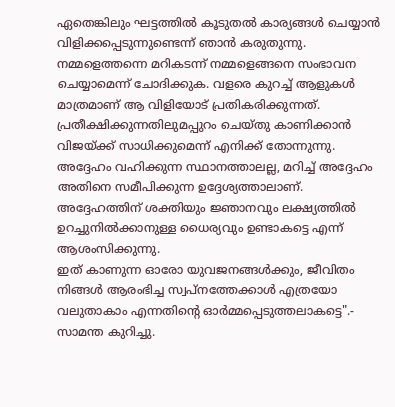ഏതെങ്കിലും ഘട്ടത്തിൽ കൂടുതൽ കാര്യങ്ങൾ ചെയ്യാൻ വിളിക്കപ്പെടുന്നുണ്ടെന്ന് ഞാൻ കരുതുന്നു. നമ്മളെത്തന്നെ മറികടന്ന് നമ്മളെങ്ങനെ സംഭാവന ചെയ്യാമെന്ന് ചോദിക്കുക. വളരെ കുറച്ച് ആളുകൾ മാത്രമാണ് ആ വിളിയോട് പ്രതികരിക്കുന്നത്.
പ്രതീക്ഷിക്കുന്നതിലുമപ്പുറം ചെയ്തു കാണിക്കാൻ വിജയ്ക്ക് സാധിക്കുമെന്ന് എനിക്ക് തോന്നുന്നു. അദ്ദേഹം വഹിക്കുന്ന സ്ഥാനത്താലല്ല, മറിച്ച് അദ്ദേഹം അതിനെ സമീപിക്കുന്ന ഉദ്ദേശ്യത്താലാണ്. അദ്ദേഹത്തിന് ശക്തിയും ജ്ഞാനവും ലക്ഷ്യത്തിൽ ഉറച്ചുനിൽക്കാനുള്ള ധൈര്യവും ഉണ്ടാകട്ടെ എന്ന് ആശംസിക്കുന്നു.
ഇത് കാണുന്ന ഓരോ യുവജനങ്ങൾക്കും, ജീവിതം നിങ്ങൾ ആരംഭിച്ച സ്വപ്നത്തേക്കാൾ എത്രയോ വലുതാകാം എന്നതിന്റെ ഓർമ്മപ്പെടുത്തലാകട്ടെ".- സാമന്ത കുറിച്ചു.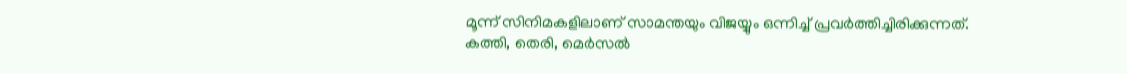മൂന്ന് സിനിമകളിലാണ് സാമന്തയും വിജയ്യും ഒന്നിച്ച് പ്രവർത്തിച്ചിരിക്കുന്നത്.
കത്തി, തെരി, മെർസൽ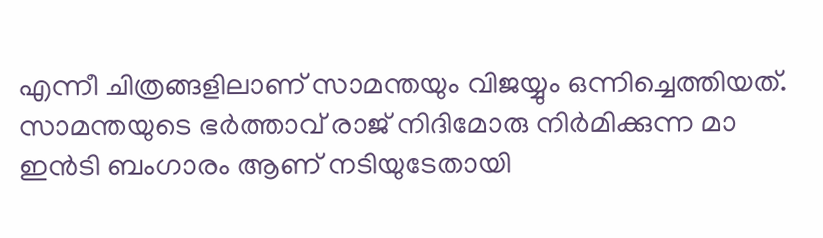എന്നീ ചിത്രങ്ങളിലാണ് സാമന്തയും വിജയ്യും ഒന്നിച്ചെത്തിയത്. സാമന്തയുടെ ഭർത്താവ് രാജ് നിദിമോരു നിർമിക്കുന്ന മാ ഇൻടി ബംഗാരം ആണ് നടിയുടേതായി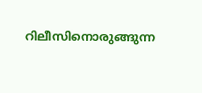റിലീസിനൊരുങ്ങുന്ന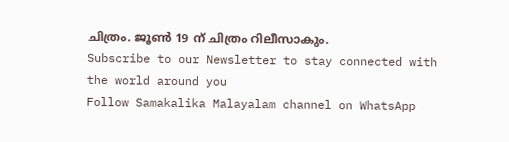ചിത്രം. ജൂൺ 19 ന് ചിത്രം റിലീസാകും.
Subscribe to our Newsletter to stay connected with the world around you
Follow Samakalika Malayalam channel on WhatsApp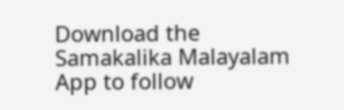Download the Samakalika Malayalam App to follow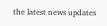the latest news updates